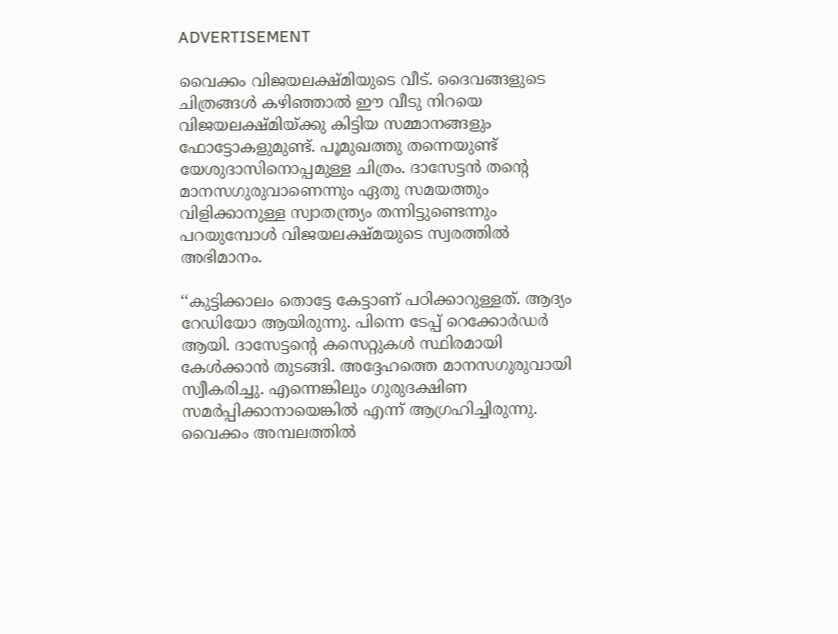ADVERTISEMENT

വൈക്കം വിജയലക്ഷ്മിയുടെ വീട്. ദൈവങ്ങളുടെ ചിത്രങ്ങൾ കഴിഞ്ഞാൽ ഈ വീടു നിറയെ വിജയലക്ഷ്മിയ്ക്കു കിട്ടിയ സമ്മാനങ്ങളും ഫോട്ടോകളുമുണ്ട്. പൂമുഖത്തു തന്നെയുണ്ട് യേശുദാസിനൊപ്പമുള്ള ചിത്രം. ദാസേട്ടൻ തന്റെ മാനസഗുരുവാണെന്നും ഏതു സമയത്തും വിളിക്കാനുള്ള സ്വാതന്ത്ര്യം തന്നിട്ടുണ്ടെന്നും പറയുമ്പോൾ വിജയലക്ഷ്മയുടെ സ്വരത്തിൽ അഭിമാനം.

‘‘കുട്ടിക്കാലം തൊട്ടേ കേട്ടാണ് പഠിക്കാറുള്ളത്. ആദ്യം റേഡിയോ ആയിരുന്നു. പിന്നെ ടേപ്പ് റെക്കോർഡർ ആയി. ദാസേട്ടന്റെ കസെറ്റുകൾ സ്ഥിരമായി കേൾക്കാൻ തുടങ്ങി. അദ്ദേഹത്തെ മാനസഗുരുവായി സ്വീകരിച്ചു. എന്നെങ്കിലും ഗുരുദക്ഷിണ സമർപ്പിക്കാനായെങ്കിൽ എന്ന് ആഗ്രഹിച്ചിരുന്നു. വൈക്കം അമ്പലത്തിൽ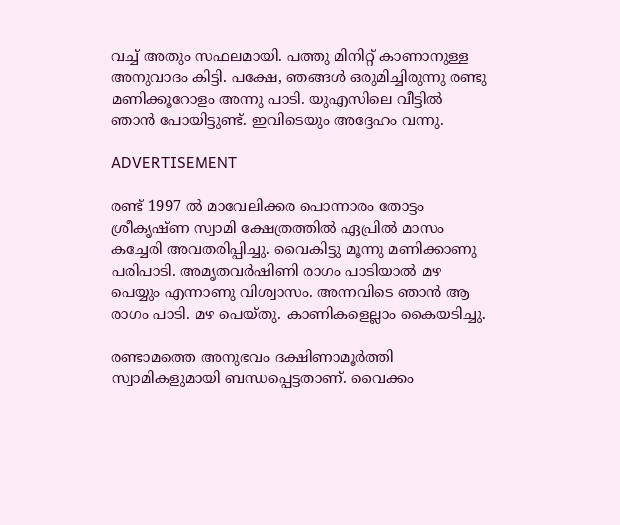വച്ച് അതും സഫലമായി. പത്തു മിനിറ്റ് കാണാനുള്ള അനുവാദം കിട്ടി. പക്ഷേ, ഞങ്ങൾ ഒരുമിച്ചിരുന്നു രണ്ടു മണിക്കൂറോളം അന്നു പാടി. യുഎസിലെ വീട്ടിൽ ഞാൻ പോയിട്ടുണ്ട്. ഇവിടെയും അദ്ദേഹം വന്നു.

ADVERTISEMENT

രണ്ട് 1997 ൽ മാവേലിക്കര പൊന്നാരം തോട്ടം ശ്രീകൃഷ്ണ സ്വാമി ക്ഷേത്രത്തിൽ ഏപ്രിൽ മാസം കച്ചേരി അവതരിപ്പിച്ചു. വൈകിട്ടു മൂന്നു മണിക്കാണു പരിപാടി. അമൃതവർഷിണി രാഗം പാടിയാൽ മഴ പെയ്യും എന്നാണു വിശ്വാസം. അന്നവിടെ ഞാൻ ആ രാഗം പാടി. മഴ പെയ്തു. കാണികളെല്ലാം കൈയടിച്ചു.

രണ്ടാമത്തെ അനുഭവം ദക്ഷിണാമൂർത്തി സ്വാമികളുമായി ബന്ധപ്പെട്ടതാണ്. വൈക്കം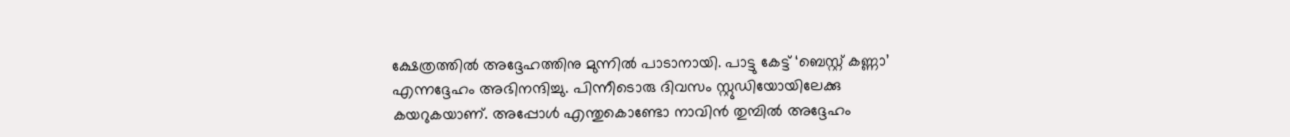ക്ഷേത്രത്തിൽ അദ്ദേഹത്തിനു മുന്നിൽ പാടാനായി. പാട്ടു കേട്ട് ‘ബെസ്റ്റ് കണ്ണാ’ എന്നദ്ദേഹം അഭിനന്ദിച്ചു. പിന്നീടൊരു ദിവസം ‌സ്റ്റുഡിയോയിലേക്കു കയറുകയാണ്. അപ്പോൾ എന്തുകൊണ്ടോ നാവിൻ തുമ്പിൽ അദ്ദേഹം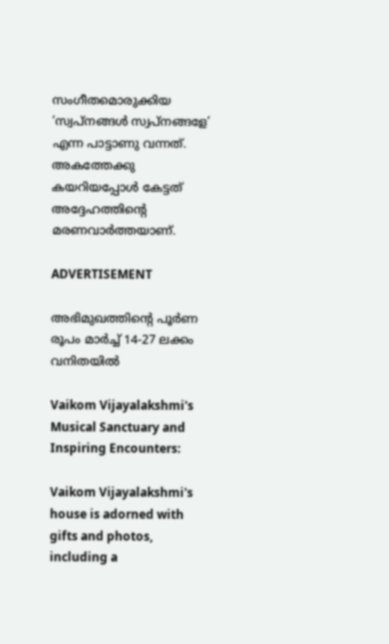സംഗീതമൊരുക്കിയ ‘സ്വപ്നങ്ങൾ സ്വപ്നങ്ങളേ’ എന്ന പാട്ടാണു വന്നത്. അകത്തേക്കു കയറിയപ്പോൾ കേട്ടത് അദ്ദേഹത്തിന്റെ മരണവാർത്തയാണ്.

ADVERTISEMENT

അഭിമുഖത്തിന്റെ പൂർണ രൂപം മാർച്ച് 14-27 ലക്കം വനിതയിൽ

Vaikom Vijayalakshmi's Musical Sanctuary and Inspiring Encounters:

Vaikom Vijayalakshmi's house is adorned with gifts and photos, including a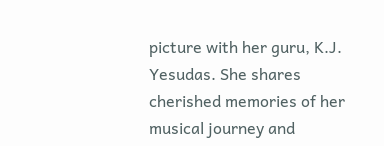picture with her guru, K.J. Yesudas. She shares cherished memories of her musical journey and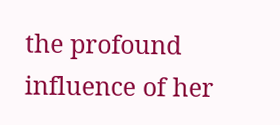the profound influence of her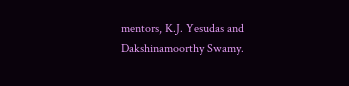mentors, K.J. Yesudas and Dakshinamoorthy Swamy.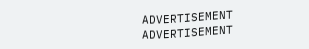ADVERTISEMENT
ADVERTISEMENT